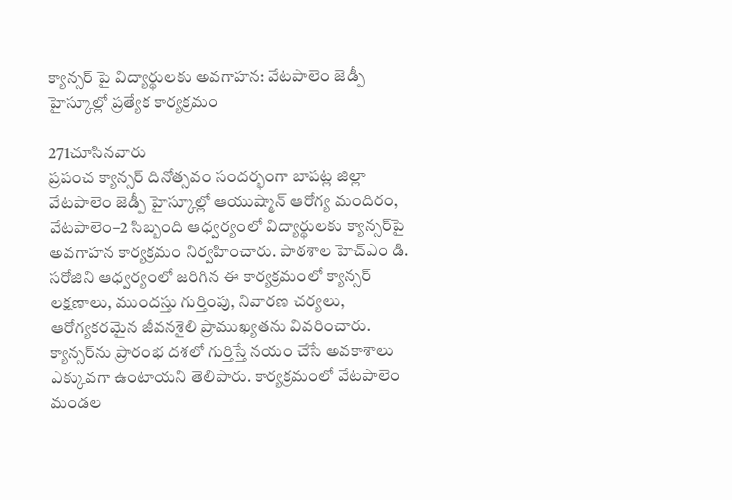క్యాన్సర్ పై విద్యార్థులకు అవగాహన: వేటపాలెం జెడ్పీ హైస్కూల్లో ప్రత్యేక కార్యక్రమం

271చూసినవారు
ప్రపంచ క్యాన్సర్ దినోత్సవం సందర్భంగా బాపట్ల జిల్లా వేటపాలెం జెడ్పీ హైస్కూల్లో ఆయుష్మాన్ ఆరోగ్య మందిరం, వేటపాలెం–2 సిబ్బంది ఆధ్వర్యంలో విద్యార్థులకు క్యాన్సర్‌పై అవగాహన కార్యక్రమం నిర్వహించారు. పాఠశాల హెచ్‌ఎం డి. సరోజిని ఆధ్వర్యంలో జరిగిన ఈ కార్యక్రమంలో క్యాన్సర్ లక్షణాలు, ముందస్తు గుర్తింపు, నివారణ చర్యలు, ఆరోగ్యకరమైన జీవనశైలి ప్రాముఖ్యతను వివరించారు. క్యాన్సర్‌ను ప్రారంభ దశలో గుర్తిస్తే నయం చేసే అవకాశాలు ఎక్కువగా ఉంటాయని తెలిపారు. కార్యక్రమంలో వేటపాలెం మండల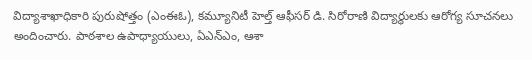విద్యాశాఖాధికారి పురుషోత్తం (ఎంఈఓ), కమ్యూనిటీ హెల్త్ ఆఫీసర్ డి. సిరోరాణి విద్యార్థులకు ఆరోగ్య సూచనలు అందించారు. పాఠశాల ఉపాధ్యాయులు, ఏఎన్‌ఎం, ఆశా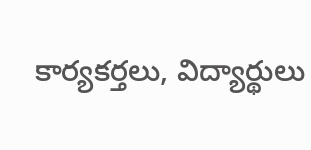కార్యకర్తలు, విద్యార్థులు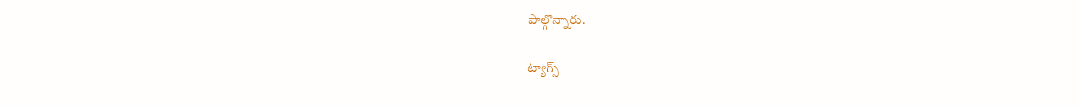పాల్గొన్నారు.

ట్యాగ్స్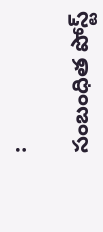:

సంబంధిత పోస్ట్